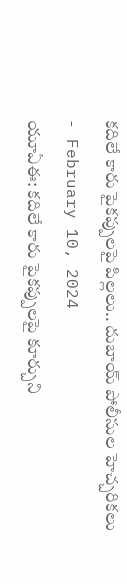కదిలే కారు పైకప్పులపై పిల్లలు.. దుబాయ్ పోలీసుల హెచ్చరికలు
- February 10, 2024
యూఏఈ: కదిలే కారు పైకప్పులపై కూర్చుని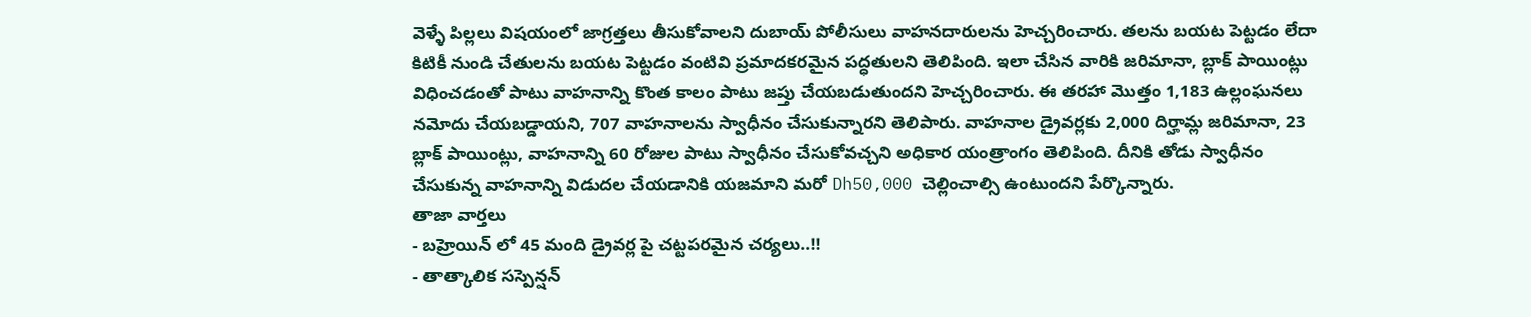వెళ్ళే పిల్లలు విషయంలో జాగ్రత్తలు తీసుకోవాలని దుబాయ్ పోలీసులు వాహనదారులను హెచ్చరించారు. తలను బయట పెట్టడం లేదా కిటికీ నుండి చేతులను బయట పెట్టడం వంటివి ప్రమాదకరమైన పద్ధతులని తెలిపింది. ఇలా చేసిన వారికి జరిమానా, బ్లాక్ పాయింట్లు విధించడంతో పాటు వాహనాన్ని కొంత కాలం పాటు జప్తు చేయబడుతుందని హెచ్చరించారు. ఈ తరహా మొత్తం 1,183 ఉల్లంఘనలు నమోదు చేయబడ్డాయని, 707 వాహనాలను స్వాధీనం చేసుకున్నారని తెలిపారు. వాహనాల డ్రైవర్లకు 2,000 దిర్హామ్ల జరిమానా, 23 బ్లాక్ పాయింట్లు, వాహనాన్ని 60 రోజుల పాటు స్వాధీనం చేసుకోవచ్చని అధికార యంత్రాంగం తెలిపింది. దీనికి తోడు స్వాధీనం చేసుకున్న వాహనాన్ని విడుదల చేయడానికి యజమాని మరో Dh50,000 చెల్లించాల్సి ఉంటుందని పేర్కొన్నారు.
తాజా వార్తలు
- బహ్రెయిన్ లో 45 మంది డ్రైవర్ల పై చట్టపరమైన చర్యలు..!!
- తాత్కాలిక సస్పెన్షన్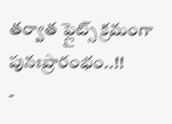తర్వాత ఫ్లైట్స్ క్రమంగా పునఃప్రారంభం..!!
-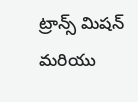ట్రాన్స్ మిషన్ మరియు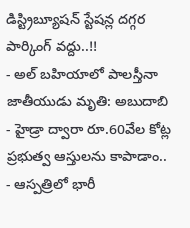డిస్ట్రిబ్యూషన్ స్టేషన్ల దగ్గర పార్కింగ్ వద్దు..!!
- అల్ బహియాలో పాలస్తీనా జాతీయుడు మృతి: అబుదాబి
- హైడ్రా ద్వారా రూ.60వేల కోట్ల ప్రభుత్వ ఆస్తులను కాపాడాం..
- ఆస్పత్రిలో భారీ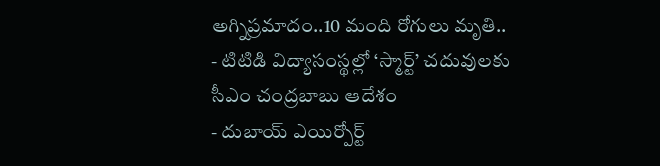అగ్నిప్రమాదం..10 మంది రోగులు మృతి..
- టిటిడి విద్యాసంస్థల్లో ‘స్మార్ట్’ చదువులకు సీఎం చంద్రబాబు ఆదేశం
- దుబాయ్ ఎయిర్పోర్ట్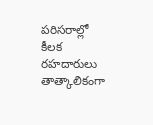పరిసరాల్లో కీలక రహదారులు తాత్కాలికంగా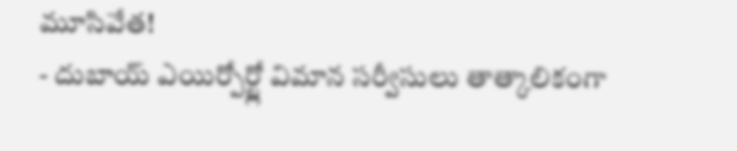మూసివేత!
- దుబాయ్ ఎయిర్పోర్ట్లో విమాన సర్వీసులు తాత్కాలికంగా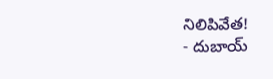నిలిపివేత!
- దుబాయ్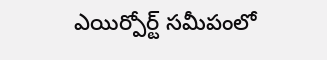ఎయిర్పోర్ట్ సమీపంలో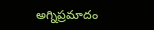అగ్నిప్రమాదం